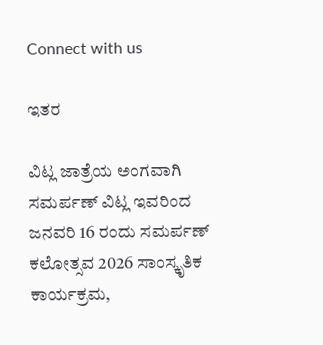Connect with us

ಇತರ

ವಿಟ್ಲ ಜಾತ್ರೆಯ ಅಂಗವಾಗಿ ಸಮರ್ಪಣ್ ವಿಟ್ಲ ಇವರಿಂದ ಜನವರಿ 16 ರಂದು ಸಮರ್ಪಣ್ ಕಲೋತ್ಸವ 2026 ಸಾಂಸ್ಕೃತಿಕ ಕಾರ್ಯಕ್ರಮ,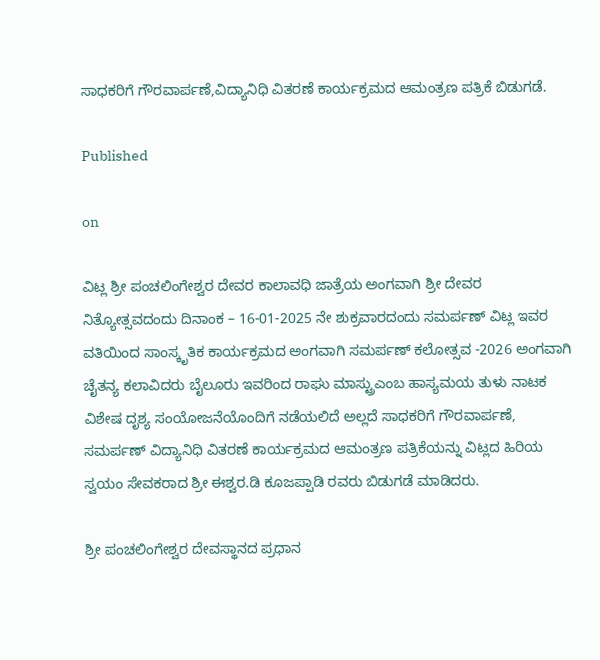ಸಾಧಕರಿಗೆ ಗೌರವಾರ್ಪಣೆ,ವಿದ್ಯಾನಿಧಿ ವಿತರಣೆ ಕಾರ್ಯಕ್ರಮದ ಆಮಂತ್ರಣ ಪತ್ರಿಕೆ ಬಿಡುಗಡೆ.

Published

on

ವಿಟ್ಲ ಶ್ರೀ ಪಂಚಲಿಂಗೇಶ್ವರ ದೇವರ ಕಾಲಾವಧಿ ಜಾತ್ರೆಯ ಅಂಗವಾಗಿ ಶ್ರೀ ದೇವರ ನಿತ್ಯೋತ್ಸವದಂದು ದಿನಾಂಕ – 16-01-2025 ನೇ ಶುಕ್ರವಾರದಂದು ಸಮರ್ಪಣ್ ವಿಟ್ಲ ಇವರ ವತಿಯಿಂದ ಸಾಂಸ್ಕೃತಿಕ ಕಾರ್ಯಕ್ರಮದ ಅಂಗವಾಗಿ ಸಮರ್ಪಣ್ ಕಲೋತ್ಸವ -2026 ಅಂಗವಾಗಿ ಚೈತನ್ಯ ಕಲಾವಿದರು ಬೈಲೂರು ಇವರಿಂದ ರಾಘು ಮಾಸ್ಟ್ರುಎಂಬ ಹಾಸ್ಯಮಯ ತುಳು ನಾಟಕ ವಿಶೇಷ ದೃಶ್ಯ ಸಂಯೋಜನೆಯೊಂದಿಗೆ ನಡೆಯಲಿದೆ ಅಲ್ಲದೆ ಸಾಧಕರಿಗೆ ಗೌರವಾರ್ಪಣೆ, ಸಮರ್ಪಣ್ ವಿದ್ಯಾನಿಧಿ ವಿತರಣೆ ಕಾರ್ಯಕ್ರಮದ ಆಮಂತ್ರಣ ಪತ್ರಿಕೆಯನ್ನು ವಿಟ್ಲದ ಹಿರಿಯ ಸ್ವಯಂ ಸೇವಕರಾದ ಶ್ರೀ ಈಶ್ವರ.ಡಿ ಕೂಜಪ್ಪಾಡಿ ರವರು ಬಿಡುಗಡೆ ಮಾಡಿದರು.

ಶ್ರೀ ಪಂಚಲಿಂಗೇಶ್ವರ ದೇವಸ್ಥಾನದ ಪ್ರಧಾನ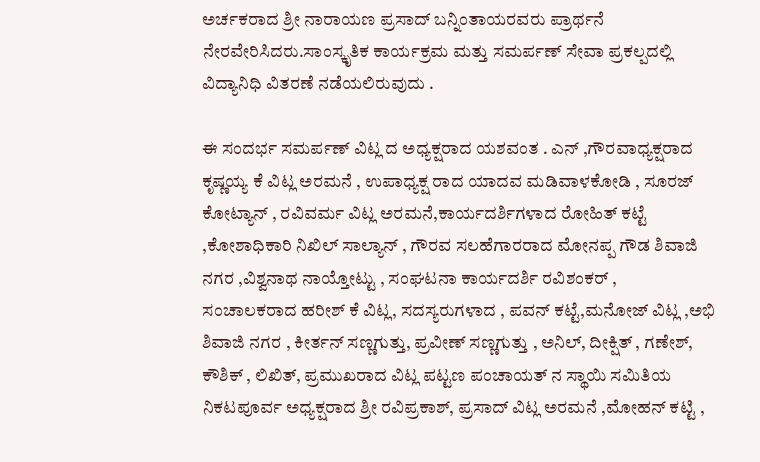ಅರ್ಚಕರಾದ ಶ್ರೀ ನಾರಾಯಣ ಪ್ರಸಾದ್ ಬನ್ನಿಂತಾಯರವರು ಪ್ರಾರ್ಥನೆ ನೇರವೇರಿಸಿದರು.ಸಾಂಸ್ಕೃತಿಕ ಕಾರ್ಯಕ್ರಮ ಮತ್ತು ಸಮರ್ಪಣ್ ಸೇವಾ ಪ್ರಕಲ್ಪದಲ್ಲಿ ವಿದ್ಯಾನಿಧಿ ವಿತರಣೆ ನಡೆಯಲಿರುವುದು .

ಈ ಸಂದರ್ಭ ಸಮರ್ಪಣ್ ವಿಟ್ಲ ದ ಅಧ್ಯಕ್ಷರಾದ ಯಶವಂತ . ಎನ್ ,ಗೌರವಾಧ್ಯಕ್ಷರಾದ ಕೃಷ್ಣಯ್ಯ ಕೆ ವಿಟ್ಲ ಅರಮನೆ , ಉಪಾಧ್ಯಕ್ಷ ರಾದ ಯಾದವ ಮಡಿವಾಳಕೋಡಿ , ಸೂರಜ್ ಕೋಟ್ಯಾನ್ , ರವಿವರ್ಮ ವಿಟ್ಲ ಅರಮನೆ,ಕಾರ್ಯದರ್ಶಿಗಳಾದ ರೋಹಿತ್ ಕಟ್ಟೆ ,ಕೋಶಾಧಿಕಾರಿ ನಿಖಿಲ್ ಸಾಲ್ಯಾನ್ , ಗೌರವ ಸಲಹೆಗಾರರಾದ ಮೋನಪ್ಪ ಗೌಡ ಶಿವಾಜಿ ನಗರ ,ವಿಶ್ವನಾಥ ನಾಯ್ತೋಟ್ಟು , ಸಂಘಟನಾ ಕಾರ್ಯದರ್ಶಿ ರವಿಶಂಕರ್ ,
ಸಂಚಾಲಕರಾದ ಹರೀಶ್ ಕೆ ವಿಟ್ಲ, ಸದಸ್ಯರುಗಳಾದ , ಪವನ್ ಕಟ್ಟೆ,ಮನೋಜ್ ವಿಟ್ಲ ,ಅಭಿ ಶಿವಾಜಿ ನಗರ , ಕೀರ್ತನ್ ಸಣ್ಣಗುತ್ತು, ಪ್ರವೀಣ್ ಸಣ್ಣಗುತ್ತು , ಅನಿಲ್, ದೀಕ್ಷಿತ್ , ಗಣೇಶ್, ಕೌಶಿಕ್ , ಲಿಖಿತ್, ಪ್ರಮುಖರಾದ ವಿಟ್ಲ ಪಟ್ಟಣ ಪಂಚಾಯತ್ ನ ಸ್ಥಾಯಿ ಸಮಿತಿಯ ನಿಕಟಪೂರ್ವ ಅಧ್ಯಕ್ಷರಾದ ಶ್ರೀ ರವಿಪ್ರಕಾಶ್, ಪ್ರಸಾದ್ ವಿಟ್ಲ ಅರಮನೆ ,ಮೋಹನ್ ಕಟ್ಟಿ ,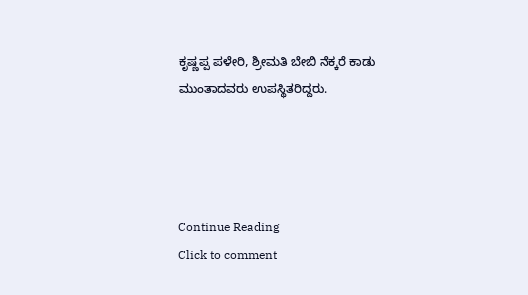ಕೃಷ್ಣಪ್ಪ ಪಳೇರಿ, ಶ್ರೀಮತಿ ಬೇಬಿ ನೆಕ್ಕರೆ ಕಾಡು ಮುಂತಾದವರು ಉಪಸ್ಥಿತರಿದ್ದರು.




Continue Reading
Click to comment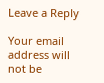Leave a Reply

Your email address will not be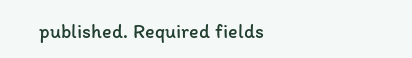published. Required fields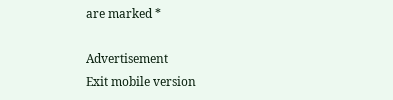are marked *

Advertisement
Exit mobile version